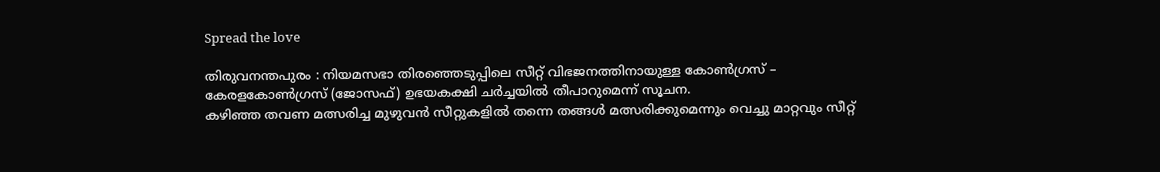Spread the love

തിരുവനന്തപുരം : നിയമസഭാ തിരഞ്ഞെടുപ്പിലെ സീറ്റ് വിഭജനത്തിനായുള്ള കോണ്‍ഗ്രസ് – കേരളകോണ്‍ഗ്രസ് (ജോസഫ്) ഉഭയകക്ഷി ചർച്ചയില്‍ തീപാറുമെന്ന് സൂചന.
കഴിഞ്ഞ തവണ മത്സരിച്ച മുഴുവൻ സീറ്റുകളില്‍ തന്നെ തങ്ങള്‍ മത്സരിക്കുമെന്നും വെച്ചു മാറ്റവും സീറ്റ്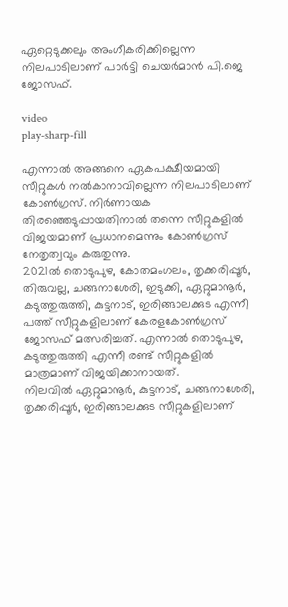ഏറ്റെടുക്കലും അംഗീകരിക്കില്ലെന്ന നിലപാടിലാണ് പാർട്ടി ചെയർമാൻ പി.ജെ ജോസഫ്.

video
play-sharp-fill

എന്നാല്‍ അങ്ങനെ ഏകപക്ഷീയമായി സീറ്റുകള്‍ നല്‍കാനാവില്ലെന്ന നിലപാടിലാണ് കോണ്‍ഗ്രസ്. നിർണായക തിരഞ്ഞെടുപ്പായതിനാല്‍ തന്നെ സീറ്റുകളില്‍ വിജയമാണ് പ്രധാനമെന്നും കോണ്‍ഗ്രസ് നേതൃത്വവും കരുതുന്നു.
2021ല്‍ തൊടുപുഴ, കോതമംഗലം, തൃക്കരിപ്പൂർ, തിരുവല്ല, ചങ്ങനാശേരി, ഇടുക്കി, ഏറ്റുമാനൂർ, കടുത്തുരുത്തി, കുട്ടനാട്, ഇരിങ്ങാലക്കുട എന്നീ പത്ത് സീറ്റുകളിലാണ് കേരളകോണ്‍ഗ്രസ് ജോസഫ് മത്സരിച്ചത്. എന്നാല്‍ തൊടുപുഴ, കടുത്തുരുത്തി എന്നീ രണ്ട് സീറ്റുകളില്‍ മാത്രമാണ് വിജയിക്കാനായത്.
നിലവില്‍ ഏറ്റുമാനൂർ, കുട്ടനാട്, ചങ്ങനാശേരി, തൃക്കരിപ്പൂർ, ഇരിങ്ങാലക്കുട സീറ്റുകളിലാണ്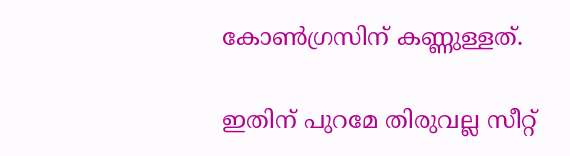കോണ്‍ഗ്രസിന് കണ്ണുള്ളത്.

ഇതിന് പുറമേ തിരുവല്ല സീറ്റ്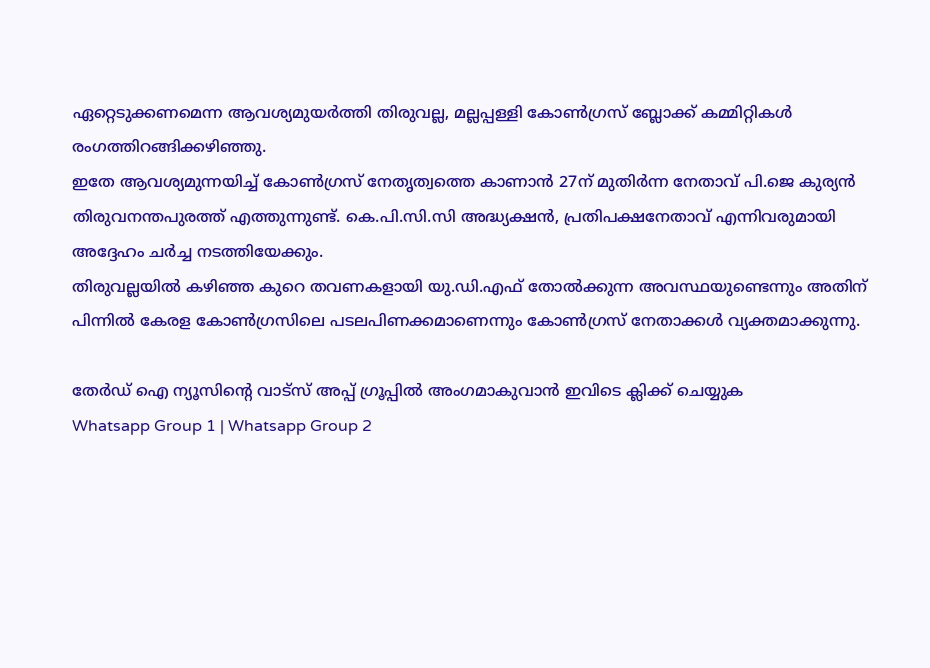ഏറ്റെടുക്കണമെന്ന ആവശ്യമുയർത്തി തിരുവല്ല, മല്ലപ്പള്ളി കോണ്‍ഗ്രസ് ബ്ലോക്ക് കമ്മിറ്റികള്‍ രംഗത്തിറങ്ങിക്കഴിഞ്ഞു.
ഇതേ ആവശ്യമുന്നയിച്ച്‌ കോണ്‍ഗ്രസ് നേതൃത്വത്തെ കാണാൻ 27ന് മുതിർന്ന നേതാവ് പി.ജെ കുര്യൻ തിരുവനന്തപുരത്ത് എത്തുന്നുണ്ട്. കെ.പി.സി.സി അദ്ധ്യക്ഷൻ, പ്രതിപക്ഷനേതാവ് എന്നിവരുമായി അദ്ദേഹം ചർച്ച നടത്തിയേക്കും.
തിരുവല്ലയില്‍ കഴിഞ്ഞ കുറെ തവണകളായി യു.ഡി.എഫ് തോല്‍ക്കുന്ന അവസ്ഥയുണ്ടെന്നും അതിന് പിന്നില്‍ കേരള കോണ്‍ഗ്രസിലെ പടലപിണക്കമാണെന്നും കോണ്‍ഗ്രസ് നേതാക്കള്‍ വ്യക്തമാക്കുന്നു.

തേർഡ് ഐ ന്യൂസിന്റെ വാട്സ് അപ്പ് ഗ്രൂപ്പിൽ അംഗമാകുവാൻ ഇവിടെ ക്ലിക്ക് ചെയ്യുക
Whatsapp Group 1 | Whatsapp Group 2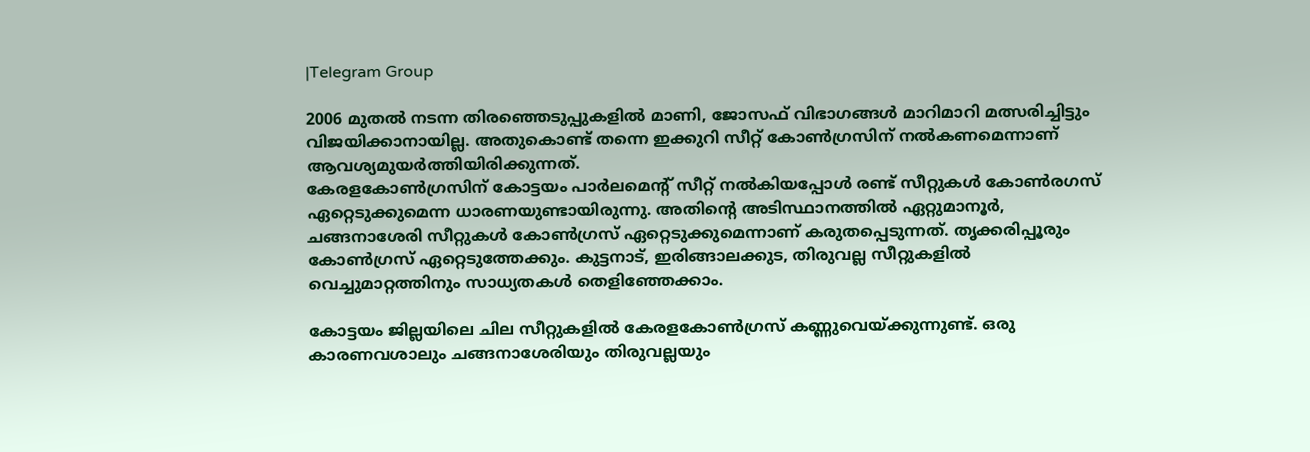|Telegram Group

2006 മുതല്‍ നടന്ന തിരഞ്ഞെടുപ്പുകളില്‍ മാണി, ജോസഫ് വിഭാഗങ്ങള്‍ മാറിമാറി മത്സരിച്ചിട്ടും വിജയിക്കാനായില്ല. അതുകൊണ്ട് തന്നെ ഇക്കുറി സീറ്റ് കോണ്‍ഗ്രസിന് നല്‍കണമെന്നാണ് ആവശ്യമുയർത്തിയിരിക്കുന്നത്.
കേരളകോണ്‍ഗ്രസിന് കോട്ടയം പാർലമെന്റ് സീറ്റ് നല്‍കിയപ്പോള്‍ രണ്ട് സീറ്റുകള്‍ കോണ്‍രഗസ് ഏറ്റെടുക്കുമെന്ന ധാരണയുണ്ടായിരുന്നു. അതിന്റെ അടിസ്ഥാനത്തില്‍ ഏറ്റുമാനൂർ, ചങ്ങനാശേരി സീറ്റുകള്‍ കോണ്‍ഗ്രസ് ഏറ്റെടുക്കുമെന്നാണ് കരുതപ്പെടുന്നത്. തൃക്കരിപ്പൂരും കോണ്‍ഗ്രസ് ഏറ്റെടുത്തേക്കും. കുട്ടനാട്, ഇരിങ്ങാലക്കുട, തിരുവല്ല സീറ്റുകളില്‍ വെച്ചുമാറ്റത്തിനും സാധ്യതകള്‍ തെളിഞ്ഞേക്കാം.

കോട്ടയം ജില്ലയിലെ ചില സീറ്റുകളില്‍ കേരളകോണ്‍ഗ്രസ് കണ്ണുവെയ്ക്കുന്നുണ്ട്. ഒരു കാരണവശാലും ചങ്ങനാശേരിയും തിരുവല്ലയും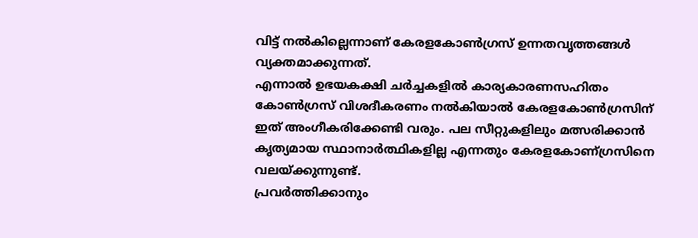വിട്ട് നല്‍കില്ലെന്നാണ് കേരളകോണ്‍ഗ്രസ് ഉന്നതവൃത്തങ്ങള്‍ വ്യക്തമാക്കുന്നത്.
എന്നാല്‍ ഉഭയകക്ഷി ചർച്ചകളില്‍ കാര്യകാരണസഹിതം കോണ്‍ഗ്രസ് വിശദീകരണം നല്‍കിയാല്‍ കേരളകോണ്‍ഗ്രസിന് ഇത് അംഗീകരിക്കേണ്ടി വരും. പല സീറ്റുകളിലും മത്സരിക്കാൻ കൃത്യമായ സ്ഥാനാർത്ഥികളില്ല എന്നതും കേരളകോണ്ഗ്രസിനെ വലയ്ക്കുന്നുണ്ട്.
പ്രവർത്തിക്കാനും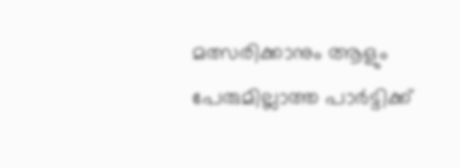മത്സരിക്കാനും ആളും പേരുമില്ലാത്ത പാർട്ടിക്ക്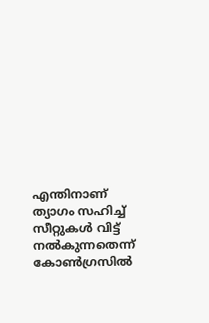എന്തിനാണ് ത്യാഗം സഹിച്ച്‌ സീറ്റുകള്‍ വിട്ട് നല്‍കുന്നതെന്ന് കോണ്‍ഗ്രസില്‍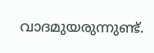വാദമുയരുന്നുണ്ട്.